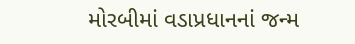મોરબીમાં વડાપ્રધાનનાં જન્મ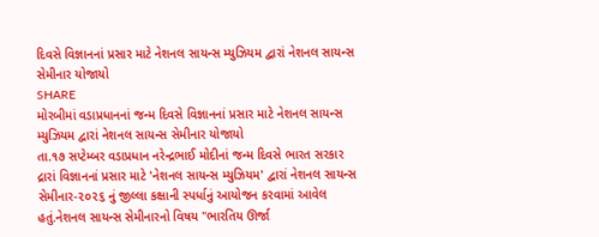દિવસે વિજ્ઞાનનાં પ્રસાર માટે નેશનલ સાયન્સ મ્યુઝિયમ દ્વારાં નેશનલ સાયન્સ સેમીનાર યોજાયો
SHARE
મોરબીમાં વડાપ્રધાનનાં જન્મ દિવસે વિજ્ઞાનનાં પ્રસાર માટે નેશનલ સાયન્સ મ્યુઝિયમ દ્વારાં નેશનલ સાયન્સ સેમીનાર યોજાયો
તા.૧૭ સપ્ટેમ્બર વડાપ્રધાન નરેન્દ્રભાઈ મોદીનાં જન્મ દિવસે ભારત સરકાર દ્રારાં વિજ્ઞાનનાં પ્રસાર માટે 'નેશનલ સાયન્સ મ્યુઝિયમ' દ્વારાં નેશનલ સાયન્સ સેમીનાર-૨૦૨૬ નું જીલ્લા કક્ષાની સ્પર્ધાનું આયોજન કરવામાં આવેલ હતું.નેશનલ સાયન્સ સેમીનારનો વિષય "ભારતિય ઊર્જા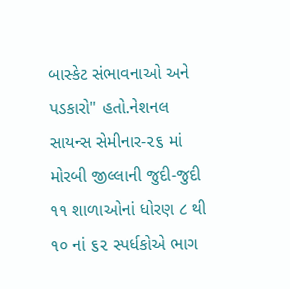બાસ્કેટ સંભાવનાઓ અને પડકારો" હતો.નેશનલ સાયન્સ સેમીનાર-૨૬ માં મોરબી જીલ્લાની જુદી-જુદી ૧૧ શાળાઓનાં ધોરણ ૮ થી ૧૦ નાં ૬૨ સ્પર્ધકોએ ભાગ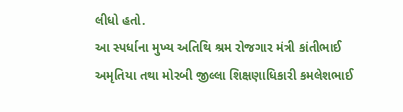લીધો હતો.
આ સ્પર્ધાના મુખ્ય અતિથિ શ્રમ રોજગાર મંત્રી કાંતીભાઈ અમૃતિયા તથા મોરબી જીલ્લા શિક્ષણાધિકારી કમલેશભાઈ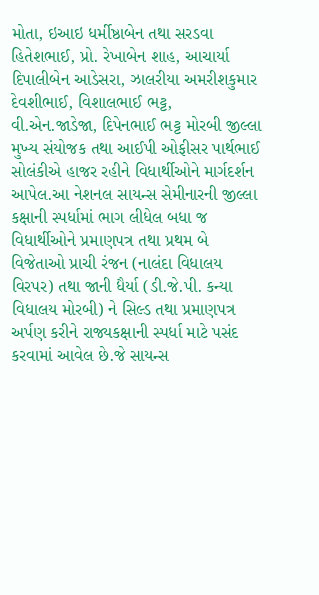મોતા, ઇઆઇ ધર્મીષ્ઠાબેન તથા સરડવા હિતેશભાઈ, પ્રો. રેખાબેન શાહ, આચાર્યા દિપાલીબેન આડેસરા, ઝાલરીયા અમરીશકુમાર દેવશીભાઈ, વિશાલભાઈ ભટ્ટ, વી.એન.જાડેજા, દિપેનભાઈ ભટ્ટ મોરબી જીલ્લા મુખ્ય સંયોજક તથા આઈપી ઓફીસર પાર્થભાઈ સોલંકીએ હાજર રહીને વિધાર્થીઓને માર્ગદર્શન આપેલ.આ નેશનલ સાયન્સ સેમીનારની જીલ્લા કક્ષાની સ્પર્ધામાં ભાગ લીધેલ બધા જ વિધાર્થીઓને પ્રમાણપત્ર તથા પ્રથમ બે વિજેતાઓ પ્રાચી રંજન (નાલંદા વિધાલય વિરપર) તથા જાની ધૈર્યા (ડી.જે.પી. કન્યા વિધાલય મોરબી) ને સિલ્ડ તથા પ્રમાણપત્ર અર્પણ કરીને રાજ્યકક્ષાની સ્પર્ધા માટે પસંદ કરવામાં આવેલ છે.જે સાયન્સ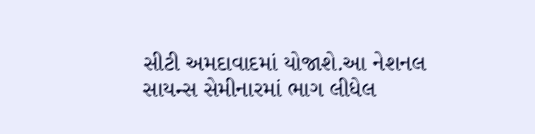સીટી અમદાવાદમાં યોજાશે.આ નેશનલ સાયન્સ સેમીનારમાં ભાગ લીધેલ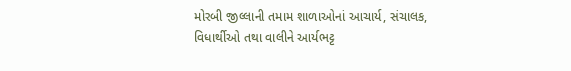મોરબી જીલ્લાની તમામ શાળાઓનાં આચાર્ય, સંચાલક, વિધાર્થીઓ તથા વાલીને આર્યભટ્ટ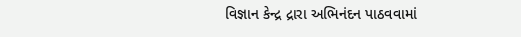વિજ્ઞાન કેન્દ્ર દ્રારા અભિનંદન પાઠવવામાં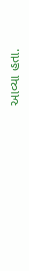આવ્યા હતા.